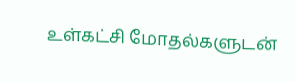உள்கட்சி மோதல்களுடன்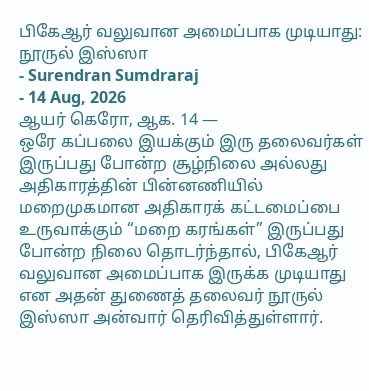பிகேஆர் வலுவான அமைப்பாக முடியாது: நூருல் இஸ்ஸா
- Surendran Sumdraraj
- 14 Aug, 2026
ஆயர் கெரோ, ஆக. 14 —
ஒரே கப்பலை இயக்கும் இரு தலைவர்கள் இருப்பது போன்ற சூழ்நிலை அல்லது அதிகாரத்தின் பின்னணியில் மறைமுகமான அதிகாரக் கட்டமைப்பை உருவாக்கும் “மறை கரங்கள்” இருப்பது போன்ற நிலை தொடர்ந்தால், பிகேஆர் வலுவான அமைப்பாக இருக்க முடியாது என அதன் துணைத் தலைவர் நூருல் இஸ்ஸா அன்வார் தெரிவித்துள்ளார்.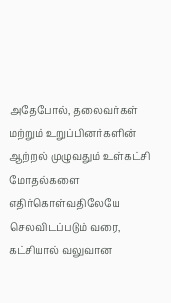அதேபோல், தலைவர்கள் மற்றும் உறுப்பினர்களின் ஆற்றல் முழுவதும் உள்கட்சி மோதல்களை எதிர்கொள்வதிலேயே செலவிடப்படும் வரை, கட்சியால் வலுவான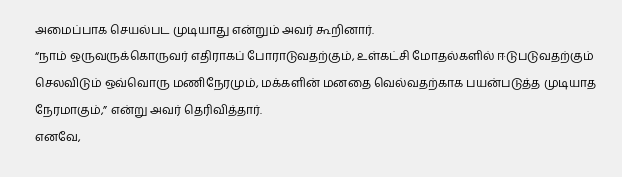அமைப்பாக செயல்பட முடியாது என்றும் அவர் கூறினார்.
“நாம் ஒருவருக்கொருவர் எதிராகப் போராடுவதற்கும், உள்கட்சி மோதல்களில் ஈடுபடுவதற்கும் செலவிடும் ஒவ்வொரு மணிநேரமும், மக்களின் மனதை வெல்வதற்காக பயன்படுத்த முடியாத நேரமாகும்,” என்று அவர் தெரிவித்தார்.
எனவே,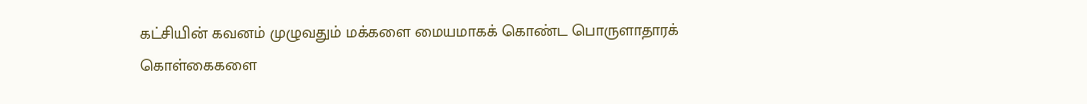கட்சியின் கவனம் முழுவதும் மக்களை மையமாகக் கொண்ட பொருளாதாரக் கொள்கைகளை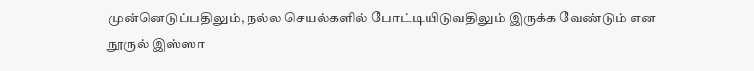முன்னெடுப்பதிலும், நல்ல செயல்களில் போட்டியிடுவதிலும் இருக்க வேண்டும் என நூருல் இஸ்ஸா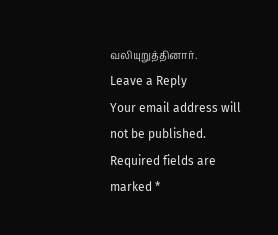வலியுறுத்தினார்.
Leave a Reply
Your email address will not be published. Required fields are marked *